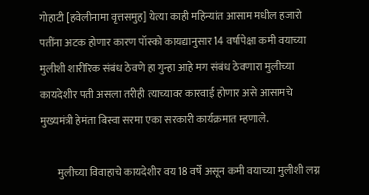गोहाटी [हवेलीनामा वृत्तसमुह] येत्या काही महिन्यांत आसाम मधील हजारो पतींना अटक होणार कारण पॉस्को कायद्यानुसार 14 वर्षापेक्षा कमी वयाच्या मुलीशी शारीरिक संबंध ठेवणे हा गुन्हा आहे मग संबंध ठेवणारा मुलीच्या कायदेशीर पती असला तरीही त्याच्यावर कारवाई होणार असे आसामचे मुख्यमंत्री हेमंता बिस्वा सरमा एका सरकारी कार्यक्रमात म्हणाले.

        मुलीच्या विवाहाचे कायदेशीर वय 18 वर्षे असून कमी वयाच्या मुलीशी लग्न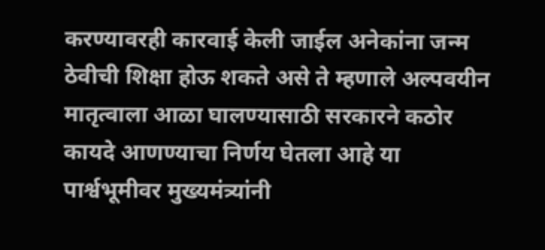करण्यावरही कारवाई केली जाईल अनेकांना जन्म ठेवीची शिक्षा होऊ शकते असे ते म्हणाले अल्पवयीन मातृत्वाला आळा घालण्यासाठी सरकारने कठोर कायदे आणण्याचा निर्णय घेतला आहे या पार्श्वभूमीवर मुख्यमंत्र्यांनी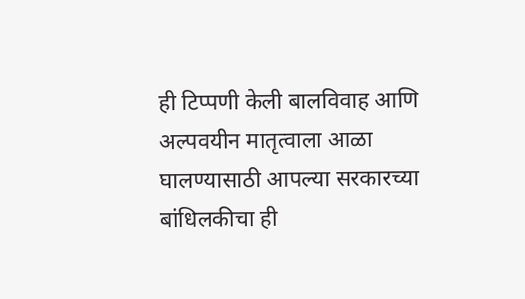ही टिप्पणी केली बालविवाह आणि अल्पवयीन मातृत्वाला आळा घालण्यासाठी आपल्या सरकारच्या बांधिलकीचा ही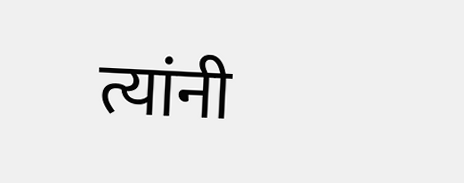त्यांनी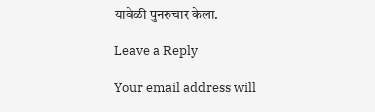यावेळी पुनरुचार केला.

Leave a Reply

Your email address will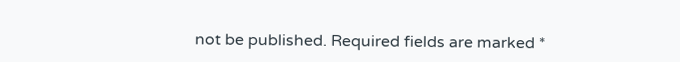not be published. Required fields are marked *